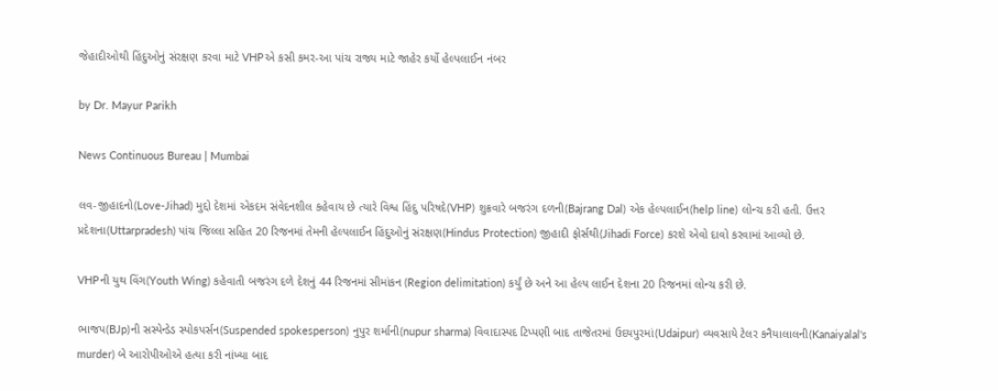જેહાદીઓથી હિંદુઓનું સંરક્ષણ કરવા માટે VHPએ કસી કમર-આ પાંચ રાજ્ય માટે જાહેર કર્યો હેલ્પલાઈન નંબર

by Dr. Mayur Parikh

News Continuous Bureau | Mumbai

લવ-જીહાદનો(Love-Jihad) મુદ્દો દેશમાં એકદમ સંવેદનશીલ કહેવાય છે ત્યારે વિશ્વ હિંદુ પરિષદે(VHP) શુક્રવારે બજરંગ દળની(Bajrang Dal) એક હેલ્પલાઈન(help line) લોન્ચ કરી હતી. ઉત્તર પ્રદેશના(Uttarpradesh) પાંચ જિલ્લા સહિત 20 રિજનમાં તેમની હેલ્પલાઈન હિંદુઓનું સંરક્ષણ(Hindus Protection) જીહાદી ફોર્સથી(Jihadi Force) કરશે એવો દાવો કરવામાં આવ્યો છે.

VHPની યુથ વિંગ(Youth Wing) કહેવાતી બજરંગ દળે દેશનું 44 રિજનમાં સીમાંકન (Region delimitation) કર્યું છે અને આ હેલ્પ લાઈન દેશના 20 રિજનમાં લોન્ચ કરી છે.

ભાજપ(BJp)ની સસ્પેન્ડેડ સ્પોકપર્સન(Suspended spokesperson) નુપુર શર્માની(nupur sharma) વિવાદાસ્પદ ટિપ્પણી બાદ તાજેતરમાં ઉદયપુરમાં(Udaipur) વ્યવસાયે ટેલર કનૈયાલાલની(Kanaiyalal's murder) બે આરોપીઓએ હત્યા કરી નાંખ્યા બાદ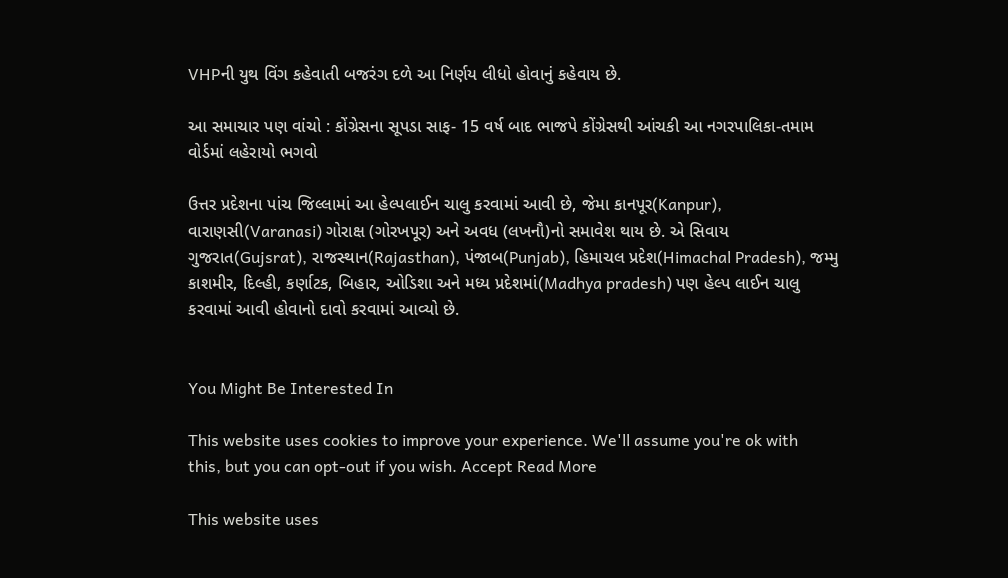VHPની યુથ વિંગ કહેવાતી બજરંગ દળે આ નિર્ણય લીધો હોવાનું કહેવાય છે.

આ સમાચાર પણ વાંચો : કોંગ્રેસના સૂપડા સાફ- 15 વર્ષ બાદ ભાજપે કોંગ્રેસથી આંચકી આ નગરપાલિકા-તમામ વોર્ડમાં લહેરાયો ભગવો

ઉત્તર પ્રદેશના પાંચ જિલ્લામાં આ હેલ્પલાઈન ચાલુ કરવામાં આવી છે, જેમા કાનપૂર(Kanpur), વારાણસી(Varanasi) ગોરાક્ષ (ગોરખપૂર) અને અવધ (લખનૌ)નો સમાવેશ થાય છે. એ સિવાય ગુજરાત(Gujsrat), રાજસ્થાન(Rajasthan), પંજાબ(Punjab), હિમાચલ પ્રદેશ(Himachal Pradesh), જમ્મુ કાશમીર, દિલ્હી, કર્ણાટક, બિહાર, ઓડિશા અને મધ્ય પ્રદેશમાં(Madhya pradesh) પણ હેલ્પ લાઈન ચાલુ કરવામાં આવી હોવાનો દાવો કરવામાં આવ્યો છે.


You Might Be Interested In

This website uses cookies to improve your experience. We'll assume you're ok with this, but you can opt-out if you wish. Accept Read More

This website uses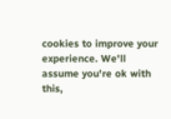cookies to improve your experience. We'll assume you're ok with this,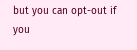but you can opt-out if you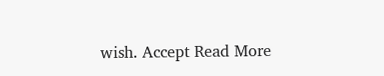wish. Accept Read More